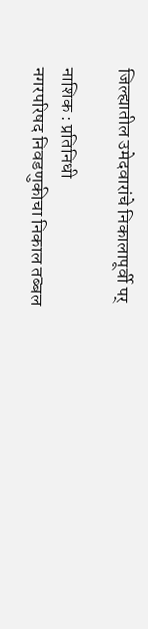जिल्ह्यातील उमेदवारांचे निकालापूर्वी पर्

नाशिक : प्रतिनिधी
नगरपरिषद निवडणुकीचा निकाल तब्बल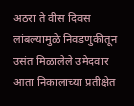अठरा ते वीस दिवस लांबल्यामुळे निवडणुकीतून उसंत मिळालेले उमेदवार आता निकालाच्या प्रतीक्षेत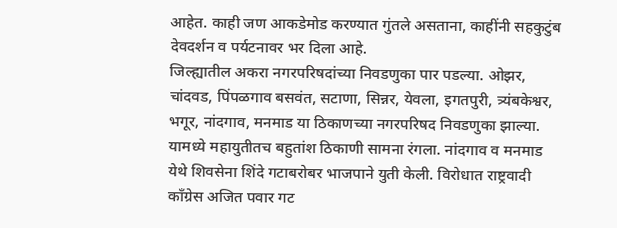आहेत. काही जण आकडेमोड करण्यात गुंतले असताना, काहींनी सहकुटुंब देवदर्शन व पर्यटनावर भर दिला आहे.
जिल्ह्यातील अकरा नगरपरिषदांच्या निवडणुका पार पडल्या. ओझर, चांदवड, पिंपळगाव बसवंत, सटाणा, सिन्नर, येवला, इगतपुरी, त्र्यंबकेश्वर, भगूर, नांदगाव, मनमाड या ठिकाणच्या नगरपरिषद निवडणुका झाल्या. यामध्ये महायुतीतच बहुतांश ठिकाणी सामना रंगला. नांदगाव व मनमाड येथे शिवसेना शिंदे गटाबरोबर भाजपाने युती केली. विरोधात राष्ट्रवादी काँग्रेस अजित पवार गट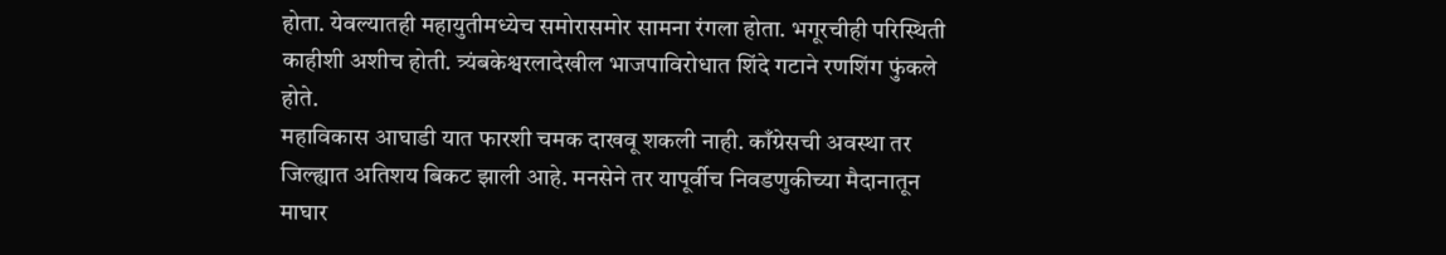होता. येवल्यातही महायुतीमध्येच समोरासमोर सामना रंगला होता. भगूरचीही परिस्थिती काहीशी अशीच होती. त्र्यंबकेश्वरलादेखील भाजपाविरोधात शिंदे गटाने रणशिंग फुंकले होते.
महाविकास आघाडी यात फारशी चमक दाखवू शकली नाही. काँग्रेसची अवस्था तर जिल्ह्यात अतिशय बिकट झाली आहे. मनसेने तर यापूर्वीच निवडणुकीच्या मैदानातून माघार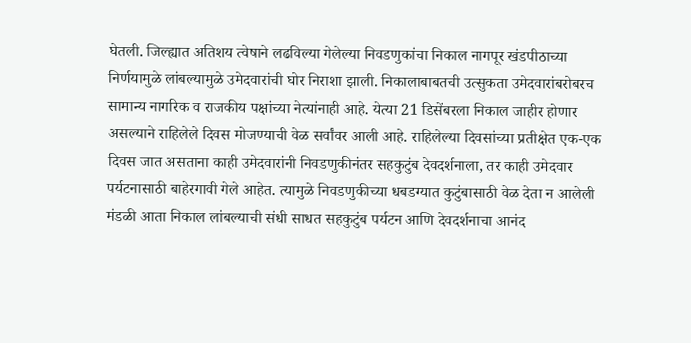घेतली. जिल्ह्यात अतिशय त्वेषाने लढविल्या गेलेल्या निवडणुकांचा निकाल नागपूर खंडपीठाच्या निर्णयामुळे लांबल्यामुळे उमेदवारांची घोर निराशा झाली. निकालाबाबतची उत्सुकता उमेदवारांबरोबरच सामान्य नागरिक व राजकीय पक्षांच्या नेत्यांनाही आहे. येत्या 21 डिसेंबरला निकाल जाहीर होणार असल्याने राहिलेले दिवस मोजण्याची वेळ सर्वांवर आली आहे. राहिलेल्या दिवसांच्या प्रतीक्षेत एक-एक दिवस जात असताना काही उमेदवारांनी निवडणुकीनंतर सहकुटुंब देवदर्शनाला, तर काही उमेदवार पर्यटनासाठी बाहेरगावी गेले आहेत. त्यामुळे निवडणुकीच्या धबडग्यात कुटुंबासाठी वेळ देता न आलेली मंडळी आता निकाल लांबल्याची संधी साधत सहकुटुंब पर्यटन आणि देवदर्शनाचा आनंद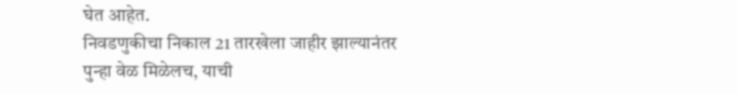घेत आहेत.
निवडणुकीचा निकाल 21 तारखेला जाहीर झाल्यानंतर पुन्हा वेळ मिळेलच, याची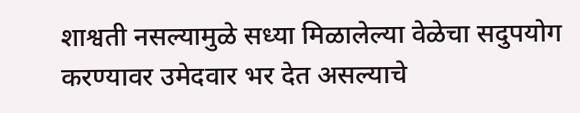शाश्वती नसल्यामुळे सध्या मिळालेल्या वेळेचा सदुपयोग करण्यावर उमेदवार भर देत असल्याचे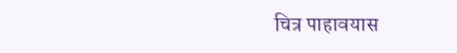चित्र पाहावयास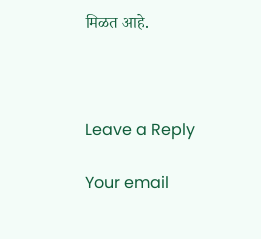मिळत आहे.



Leave a Reply

Your email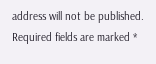address will not be published. Required fields are marked *